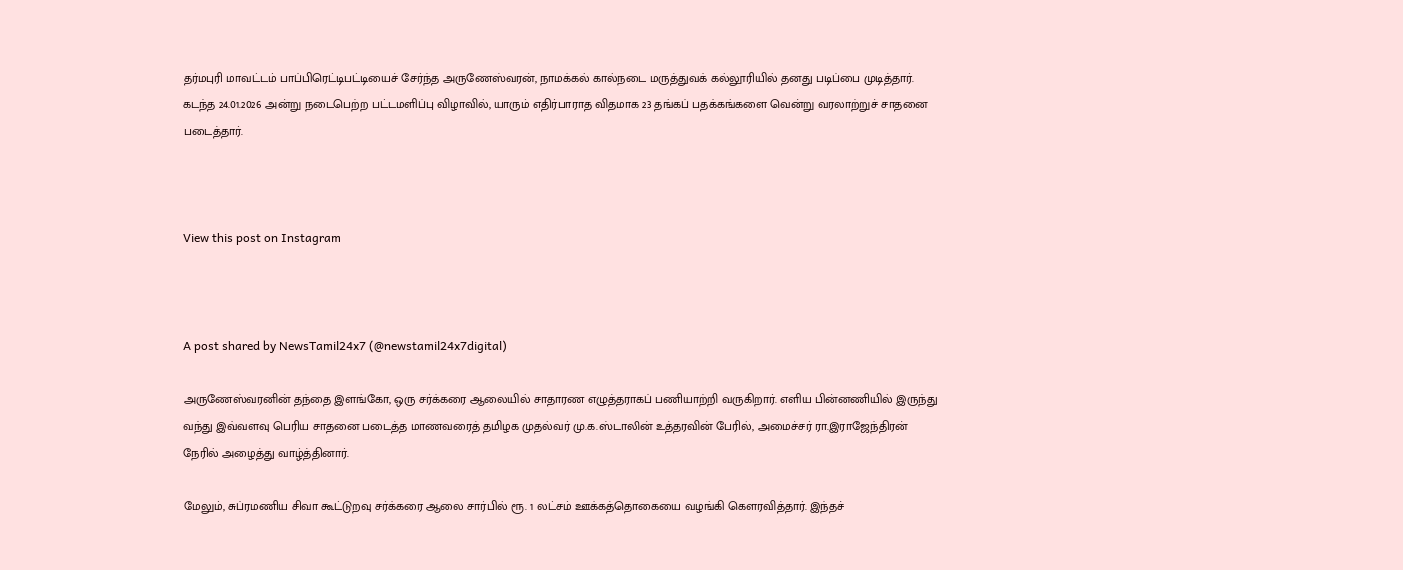தர்மபுரி மாவட்டம் பாப்பிரெட்டிபட்டியைச் சேர்ந்த அருணேஸ்வரன், நாமக்கல் கால்நடை மருத்துவக் கல்லூரியில் தனது படிப்பை முடித்தார். கடந்த 24.01.2026 அன்று நடைபெற்ற பட்டமளிப்பு விழாவில், யாரும் எதிர்பாராத விதமாக 23 தங்கப் பதக்கங்களை வென்று வரலாற்றுச் சாதனை படைத்தார்.



View this post on Instagram



A post shared by NewsTamil24x7 (@newstamil24x7digital)

அருணேஸ்வரனின் தந்தை இளங்கோ, ஒரு சர்க்கரை ஆலையில் சாதாரண எழுத்தராகப் பணியாற்றி வருகிறார். எளிய பின்னணியில் இருந்து வந்து இவ்வளவு பெரிய சாதனை படைத்த மாணவரைத் தமிழக முதல்வர் மு.க.ஸ்டாலின் உத்தரவின் பேரில், அமைச்சர் ரா.இராஜேந்திரன் நேரில் அழைத்து வாழ்த்தினார்.

மேலும், சுப்ரமணிய சிவா கூட்டுறவு சர்க்கரை ஆலை சார்பில் ரூ. 1 லட்சம் ஊக்கத்தொகையை வழங்கி கௌரவித்தார். இந்தச்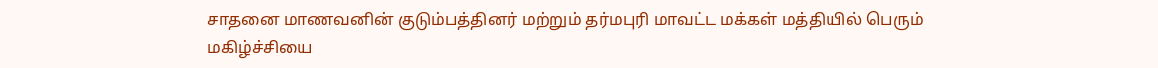சாதனை மாணவனின் குடும்பத்தினர் மற்றும் தர்மபுரி மாவட்ட மக்கள் மத்தியில் பெரும் மகிழ்ச்சியை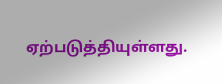ஏற்படுத்தியுள்ளது.